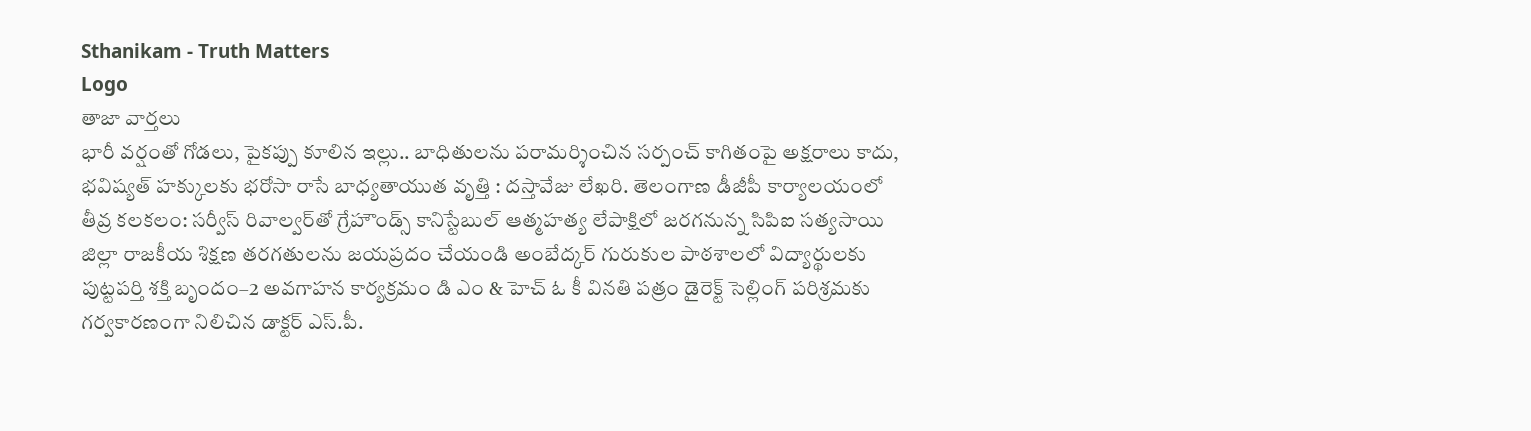Sthanikam - Truth Matters
Logo
తాజా వార్తలు
భారీ వర్షంతో గోడలు, పైకప్పు కూలిన ఇల్లు.. బాధితులను పరామర్శించిన సర్పంచ్ కాగితంపై అక్షరాలు కాదు, భవిష్యత్‌ హక్కులకు భరోసా రాసే బాధ్యతాయుత వృత్తి : దస్తావేజు లేఖరి. తెలంగాణ డీజీపీ కార్యాలయంలో తీవ్ర కలకలం: సర్వీస్ రివాల్వర్‌తో గ్రేహౌండ్స్ కానిస్టేబుల్ ఆత్మహత్య లేపాక్షిలో జరగనున్న సిపిఐ సత్యసాయి జిల్లా రాజకీయ శిక్షణ తరగతులను జయప్రదం చేయండి అంబేద్కర్ గురుకుల పాఠశాలలో విద్యార్థులకు పుట్టపర్తి శక్తి బృందం–2 అవగాహన కార్యక్రమం డి ఎం & హెచ్ ఓ కీ వినతి పత్రం డైరెక్ట్ సెల్లింగ్ పరిశ్రమకు గర్వకారణంగా నిలిచిన డాక్టర్ ఎస్.పీ.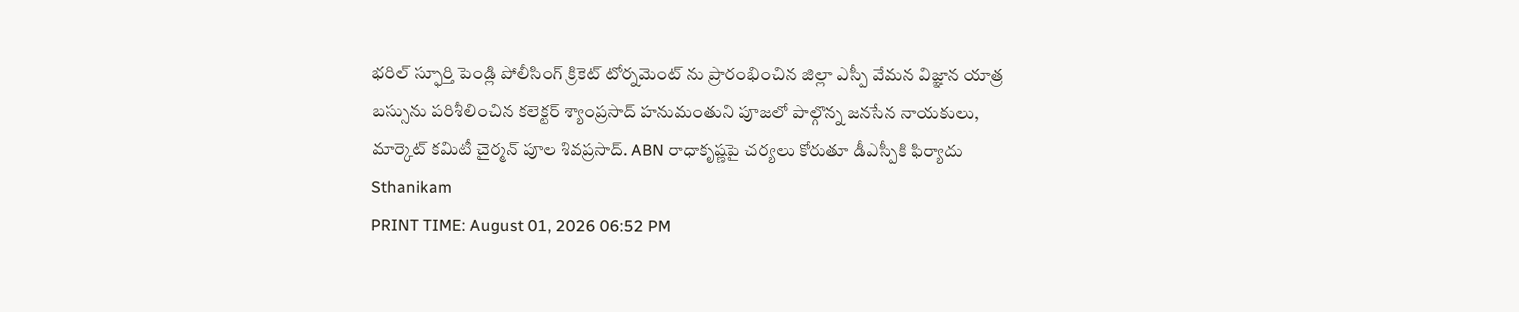భరిల్ స్ఫూర్తి పెండ్లి పోలీసింగ్ క్రికెట్ టోర్నమెంట్ ను ప్రారంభించిన జిల్లా ఎస్పీ వేమన విజ్ఞాన యాత్ర బస్సును పరిశీలించిన కలెక్టర్ శ్యాంప్రసాద్ హనుమంతుని పూజలో పాల్గొన్న జనసేన నాయకులు, మార్కెట్ కమిటీ చైర్మన్ పూల శివప్రసాద్. ABN రాధాకృష్ణపై చర్యలు కోరుతూ డీఎస్పీకి ఫిర్యాదు
Sthanikam
PRINT TIME: August 01, 2026 06:52 PM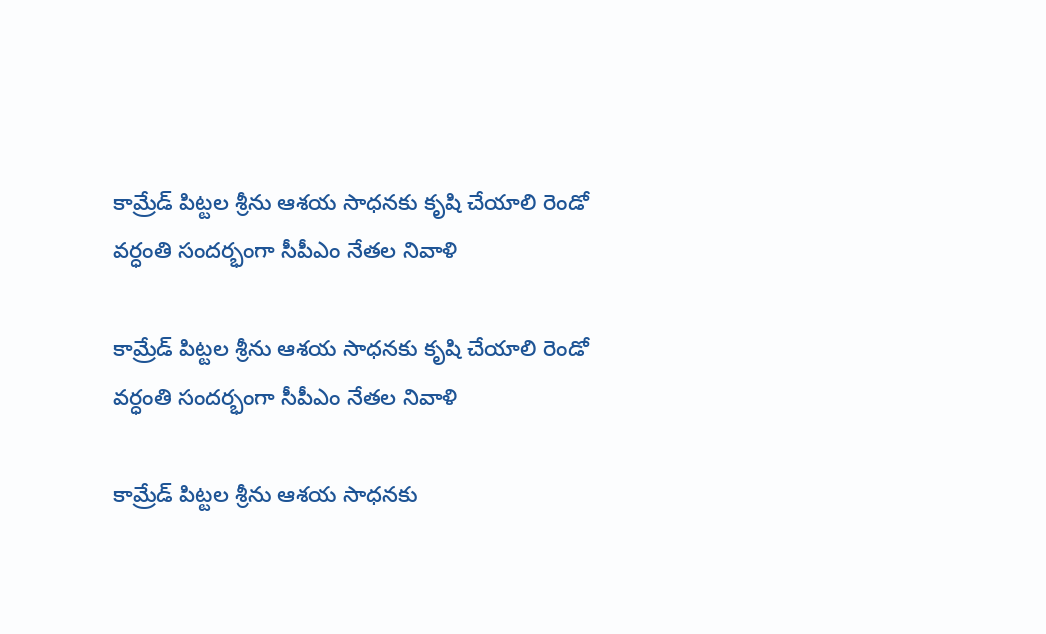కామ్రేడ్ పిట్టల శ్రీను ఆశయ సాధనకు కృషి చేయాలి రెండో వర్ధంతి సందర్భంగా సీపీఎం నేతల నివాళి

కామ్రేడ్ పిట్టల శ్రీను ఆశయ సాధనకు కృషి చేయాలి రెండో వర్ధంతి సందర్భంగా సీపీఎం నేతల నివాళి

కామ్రేడ్ పిట్టల శ్రీను ఆశయ సాధనకు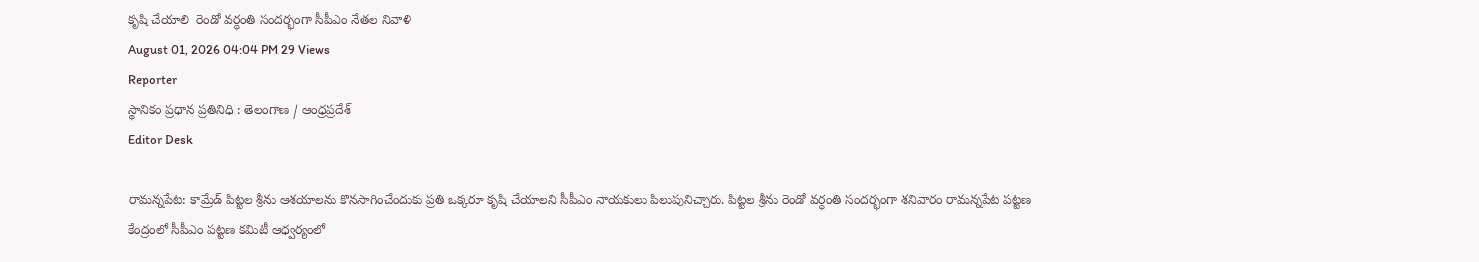కృషి చేయాలి  రెండో వర్ధంతి సందర్భంగా సీపీఎం నేతల నివాళి
August 01, 2026 04:04 PM 29 Views
Reporter
స్థానికం ప్రధాన ప్రతినిధి : తెలంగాణ / ఆంధ్రప్రదేశ్
Editor Desk

రామన్నపేట: కామ్రేడ్ పిట్టల శ్రీను ఆశయాలను కొనసాగించేందుకు ప్రతి ఒక్కరూ కృషి చేయాలని సీపీఎం నాయకులు పిలుపునిచ్చారు. పిట్టల శ్రీను రెండో వర్ధంతి సందర్భంగా శనివారం రామన్నపేట పట్టణ కేంద్రంలో సీపీఎం పట్టణ కమిటీ ఆధ్వర్యంలో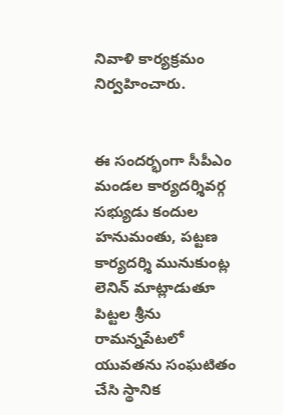నివాళి కార్యక్రమం నిర్వహించారు.


ఈ సందర్భంగా సీపీఎం మండల కార్యదర్శివర్గ సభ్యుడు కందుల హనుమంతు, పట్టణ కార్యదర్శి మునుకుంట్ల లెనిన్ మాట్లాడుతూ పిట్టల శ్రీను రామన్నపేటలో యువతను సంఘటితం చేసి స్థానిక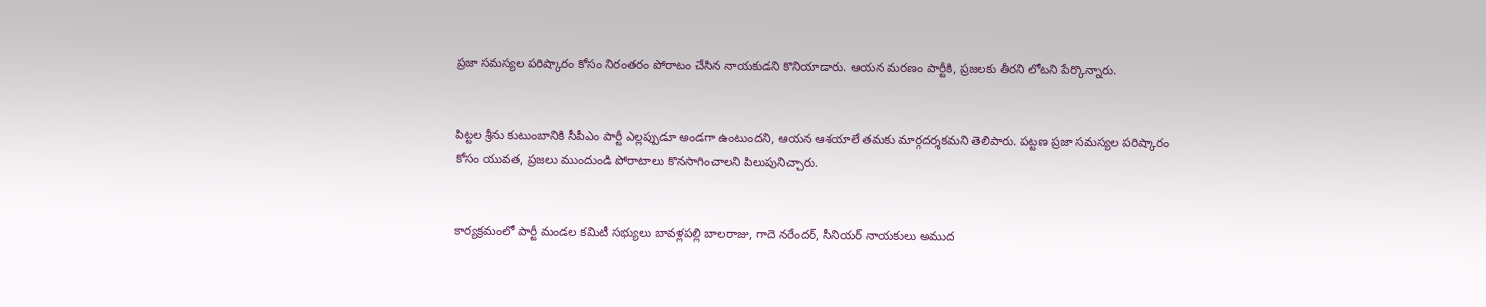ప్రజా సమస్యల పరిష్కారం కోసం నిరంతరం పోరాటం చేసిన నాయకుడని కొనియాడారు. ఆయన మరణం పార్టీకి, ప్రజలకు తీరని లోటని పేర్కొన్నారు.


పిట్టల శ్రీను కుటుంబానికి సీపీఎం పార్టీ ఎల్లప్పుడూ అండగా ఉంటుందని, ఆయన ఆశయాలే తమకు మార్గదర్శకమని తెలిపారు. పట్టణ ప్రజా సమస్యల పరిష్కారం కోసం యువత, ప్రజలు ముందుండి పోరాటాలు కొనసాగించాలని పిలుపునిచ్చారు.


కార్యక్రమంలో పార్టీ మండల కమిటీ సభ్యులు బావళ్లపల్లి బాలరాజు, గాదె నరేందర్, సీనియర్ నాయకులు అముద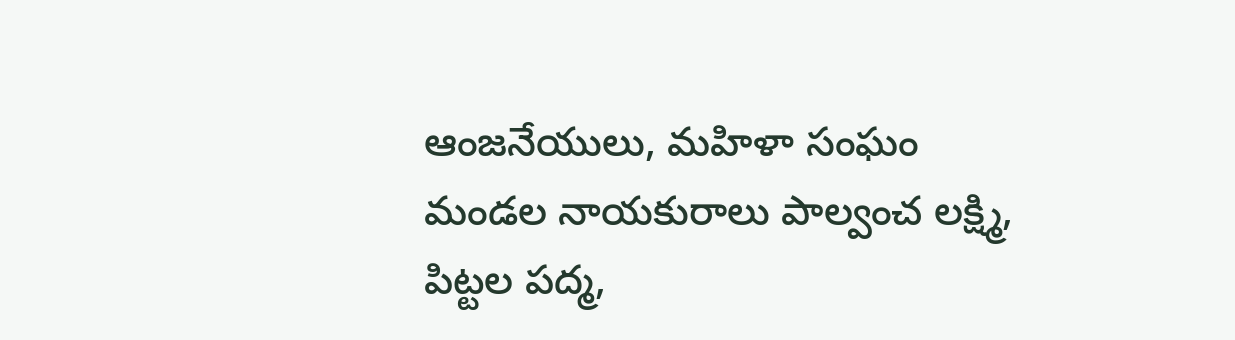ఆంజనేయులు, మహిళా సంఘం మండల నాయకురాలు పాల్వంచ లక్ష్మి, పిట్టల పద్మ,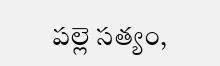పల్లె సత్యం,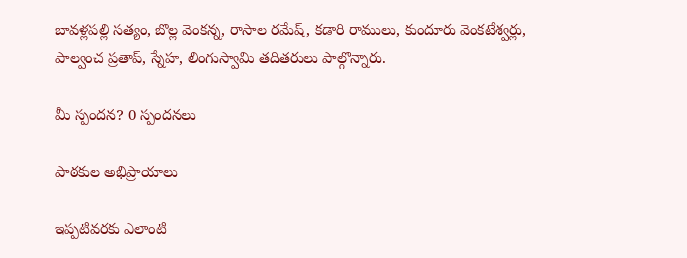బావళ్లపల్లి సత్యం, బొల్ల వెంకన్న, రాసాల రమేష్, కడారి రాములు, కుందూరు వెంకటేశ్వర్లు, పాల్వంచ ప్రతాప్, స్నేహ, లింగుస్వామి తదితరులు పాల్గొన్నారు.

మీ స్పందన? 0 స్పందనలు

పాఠకుల అభిప్రాయాలు

ఇప్పటివరకు ఎలాంటి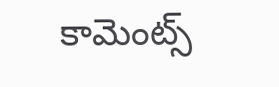కామెంట్స్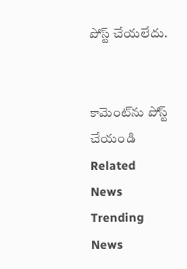పోస్ట్ చేయలేదు.


కామెంట్‌ను పోస్ట్ చేయండి
Related News
Trending News